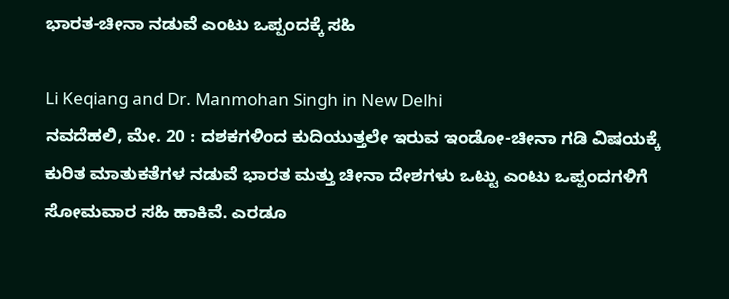ಭಾರತ-ಚೀನಾ ನಡುವೆ ಎಂಟು ಒಪ್ಪಂದಕ್ಕೆ ಸಹಿ

Li Keqiang and Dr. Manmohan Singh in New Delhi
ನವದೆಹಲಿ, ಮೇ. 20 : ದಶಕಗಳಿಂದ ಕುದಿಯುತ್ತಲೇ ಇರುವ ಇಂಡೋ-ಚೀನಾ ಗಡಿ ವಿಷಯಕ್ಕೆ ಕುರಿತ ಮಾತುಕತೆಗಳ ನಡುವೆ ಭಾರತ ಮತ್ತು ಚೀನಾ ದೇಶಗಳು ಒಟ್ಟು ಎಂಟು ಒಪ್ಪಂದಗಳಿಗೆ ಸೋಮವಾರ ಸಹಿ ಹಾಕಿವೆ. ಎರಡೂ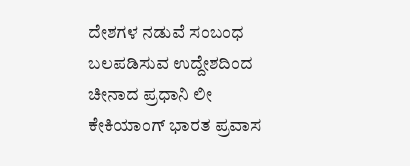ದೇಶಗಳ ನಡುವೆ ಸಂಬಂಧ ಬಲಪಡಿಸುವ ಉದ್ದೇಶದಿಂದ ಚೀನಾದ ಪ್ರಧಾನಿ ಲೀ ಕೇಕಿಯಾಂಗ್ ಭಾರತ ಪ್ರವಾಸ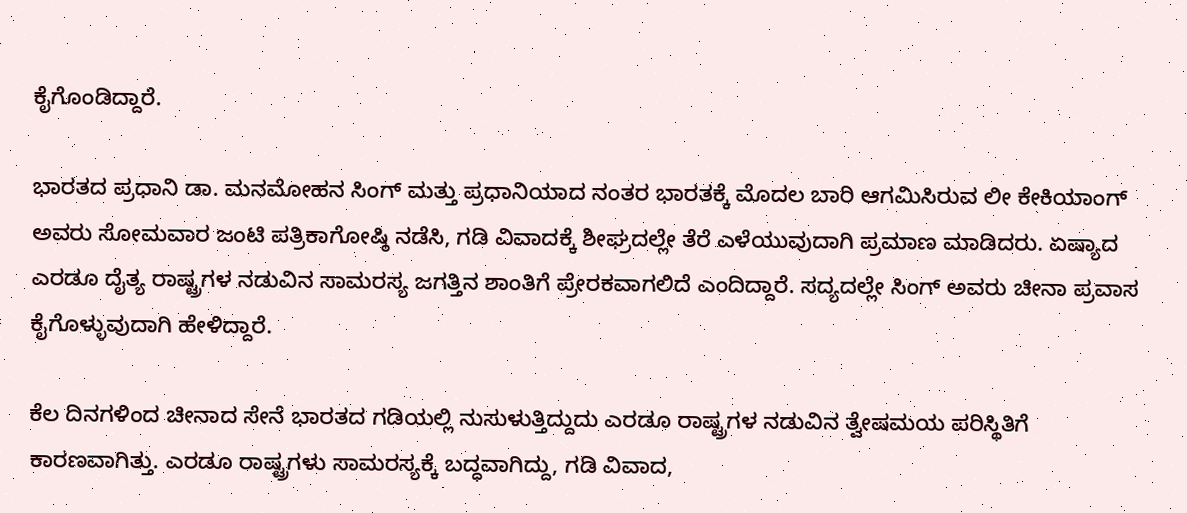ಕೈಗೊಂಡಿದ್ದಾರೆ.

ಭಾರತದ ಪ್ರಧಾನಿ ಡಾ. ಮನಮೋಹನ ಸಿಂಗ್ ಮತ್ತು ಪ್ರಧಾನಿಯಾದ ನಂತರ ಭಾರತಕ್ಕೆ ಮೊದಲ ಬಾರಿ ಆಗಮಿಸಿರುವ ಲೀ ಕೇಕಿಯಾಂಗ್ ಅವರು ಸೋಮವಾರ ಜಂಟಿ ಪತ್ರಿಕಾಗೋಷ್ಠಿ ನಡೆಸಿ, ಗಡಿ ವಿವಾದಕ್ಕೆ ಶೀಘ್ರದಲ್ಲೇ ತೆರೆ ಎಳೆಯುವುದಾಗಿ ಪ್ರಮಾಣ ಮಾಡಿದರು. ಏಷ್ಯಾದ ಎರಡೂ ದೈತ್ಯ ರಾಷ್ಟ್ರಗಳ ನಡುವಿನ ಸಾಮರಸ್ಯ ಜಗತ್ತಿನ ಶಾಂತಿಗೆ ಪ್ರೇರಕವಾಗಲಿದೆ ಎಂದಿದ್ದಾರೆ. ಸದ್ಯದಲ್ಲೇ ಸಿಂಗ್ ಅವರು ಚೀನಾ ಪ್ರವಾಸ ಕೈಗೊಳ್ಳುವುದಾಗಿ ಹೇಳಿದ್ದಾರೆ.

ಕೆಲ ದಿನಗಳಿಂದ ಚೀನಾದ ಸೇನೆ ಭಾರತದ ಗಡಿಯಲ್ಲಿ ನುಸುಳುತ್ತಿದ್ದುದು ಎರಡೂ ರಾಷ್ಟ್ರಗಳ ನಡುವಿನ ತ್ವೇಷಮಯ ಪರಿಸ್ಥಿತಿಗೆ ಕಾರಣವಾಗಿತ್ತು. ಎರಡೂ ರಾಷ್ಟ್ರಗಳು ಸಾಮರಸ್ಯಕ್ಕೆ ಬದ್ಧವಾಗಿದ್ದು, ಗಡಿ ವಿವಾದ,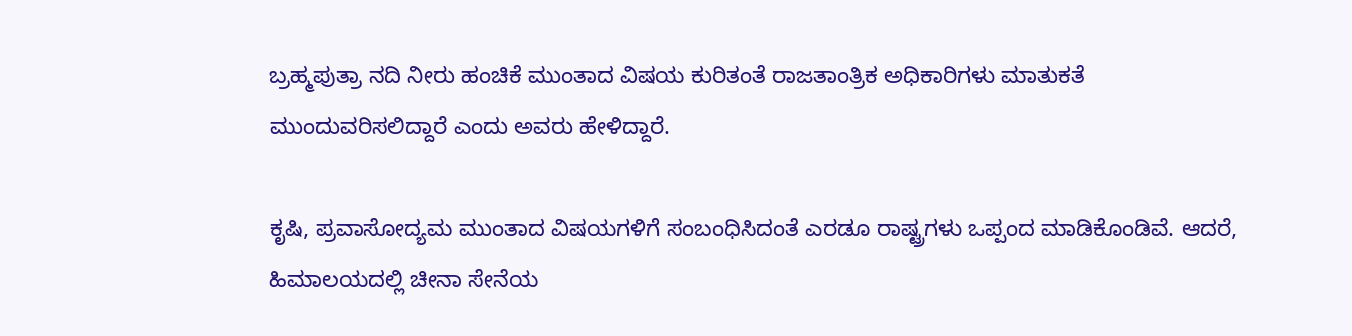ಬ್ರಹ್ಮಪುತ್ರಾ ನದಿ ನೀರು ಹಂಚಿಕೆ ಮುಂತಾದ ವಿಷಯ ಕುರಿತಂತೆ ರಾಜತಾಂತ್ರಿಕ ಅಧಿಕಾರಿಗಳು ಮಾತುಕತೆ ಮುಂದುವರಿಸಲಿದ್ದಾರೆ ಎಂದು ಅವರು ಹೇಳಿದ್ದಾರೆ.

ಕೃಷಿ, ಪ್ರವಾಸೋದ್ಯಮ ಮುಂತಾದ ವಿಷಯಗಳಿಗೆ ಸಂಬಂಧಿಸಿದಂತೆ ಎರಡೂ ರಾಷ್ಟ್ರಗಳು ಒಪ್ಪಂದ ಮಾಡಿಕೊಂಡಿವೆ. ಆದರೆ, ಹಿಮಾಲಯದಲ್ಲಿ ಚೀನಾ ಸೇನೆಯ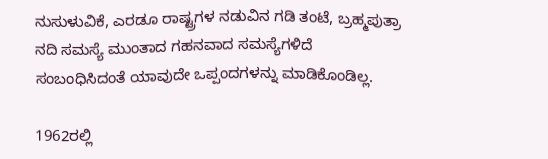ನುಸುಳುವಿಕೆ, ಎರಡೂ ರಾಷ್ಟ್ರಗಳ ನಡುವಿನ ಗಡಿ ತಂಟೆ, ಬ್ರಹ್ಮಪುತ್ರಾ ನದಿ ಸಮಸ್ಯೆ ಮುಂತಾದ ಗಹನವಾದ ಸಮಸ್ಯೆಗಳಿದೆ ಸಂಬಂಧಿಸಿದಂತೆ ಯಾವುದೇ ಒಪ್ಪಂದಗಳನ್ನು ಮಾಡಿಕೊಂಡಿಲ್ಲ.

1962ರಲ್ಲಿ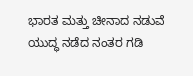ಭಾರತ ಮತ್ತು ಚೀನಾದ ನಡುವೆ ಯುದ್ಧ ನಡೆದ ನಂತರ ಗಡಿ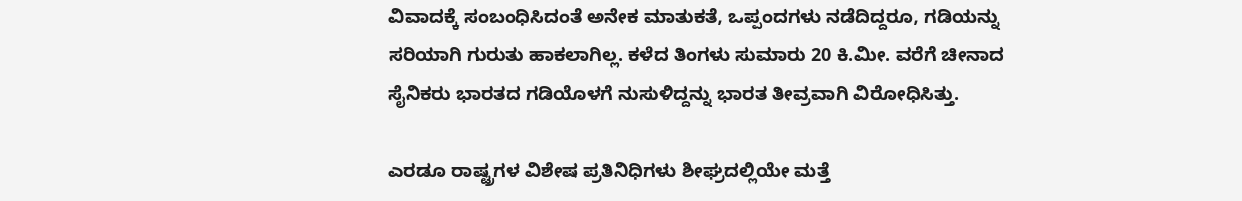ವಿವಾದಕ್ಕೆ ಸಂಬಂಧಿಸಿದಂತೆ ಅನೇಕ ಮಾತುಕತೆ, ಒಪ್ಪಂದಗಳು ನಡೆದಿದ್ದರೂ, ಗಡಿಯನ್ನು ಸರಿಯಾಗಿ ಗುರುತು ಹಾಕಲಾಗಿಲ್ಲ. ಕಳೆದ ತಿಂಗಳು ಸುಮಾರು 20 ಕಿ.ಮೀ. ವರೆಗೆ ಚೀನಾದ ಸೈನಿಕರು ಭಾರತದ ಗಡಿಯೊಳಗೆ ನುಸುಳಿದ್ದನ್ನು ಭಾರತ ತೀವ್ರವಾಗಿ ವಿರೋಧಿಸಿತ್ತು.

ಎರಡೂ ರಾಷ್ಟ್ರಗಳ ವಿಶೇಷ ಪ್ರತಿನಿಧಿಗಳು ಶೀಘ್ರದಲ್ಲಿಯೇ ಮತ್ತೆ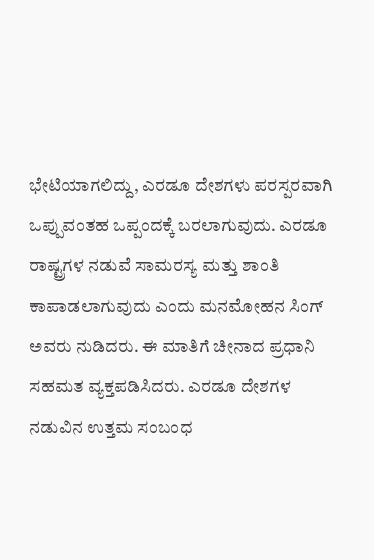ಭೇಟಿಯಾಗಲಿದ್ದು, ಎರಡೂ ದೇಶಗಳು ಪರಸ್ಪರವಾಗಿ ಒಪ್ಪುವಂತಹ ಒಪ್ಪಂದಕ್ಕೆ ಬರಲಾಗುವುದು. ಎರಡೂ ರಾಷ್ಟ್ರಗಳ ನಡುವೆ ಸಾಮರಸ್ಯ ಮತ್ತು ಶಾಂತಿ ಕಾಪಾಡಲಾಗುವುದು ಎಂದು ಮನಮೋಹನ ಸಿಂಗ್ ಅವರು ನುಡಿದರು. ಈ ಮಾತಿಗೆ ಚೀನಾದ ಪ್ರಧಾನಿ ಸಹಮತ ವ್ಯಕ್ತಪಡಿಸಿದರು. ಎರಡೂ ದೇಶಗಳ ನಡುವಿನ ಉತ್ತಮ ಸಂಬಂಧ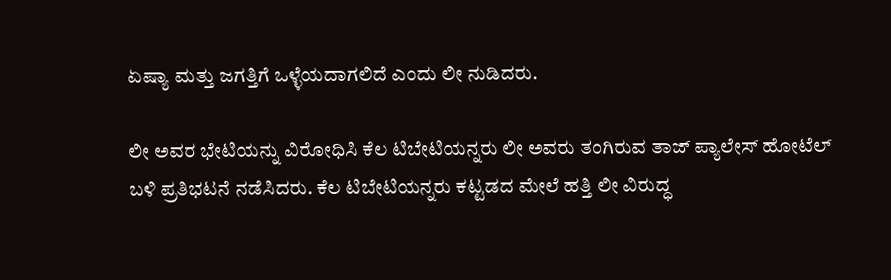ಏಷ್ಯಾ ಮತ್ತು ಜಗತ್ತಿಗೆ ಒಳ್ಳೆಯದಾಗಲಿದೆ ಎಂದು ಲೀ ನುಡಿದರು.

ಲೀ ಅವರ ಭೇಟಿಯನ್ನು ವಿರೋಧಿಸಿ ಕೆಲ ಟಿಬೇಟಿಯನ್ನರು ಲೀ ಅವರು ತಂಗಿರುವ ತಾಜ್ ಪ್ಯಾಲೇಸ್ ಹೋಟೆಲ್ ಬಳಿ ಪ್ರತಿಭಟನೆ ನಡೆಸಿದರು. ಕೆಲ ಟಿಬೇಟಿಯನ್ನರು ಕಟ್ಟಡದ ಮೇಲೆ ಹತ್ತಿ ಲೀ ವಿರುದ್ಧ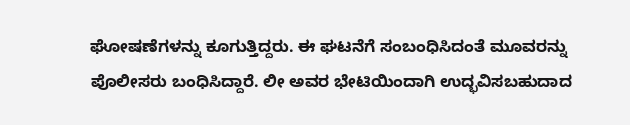ಘೋಷಣೆಗಳನ್ನು ಕೂಗುತ್ತಿದ್ದರು. ಈ ಘಟನೆಗೆ ಸಂಬಂಧಿಸಿದಂತೆ ಮೂವರನ್ನು ಪೊಲೀಸರು ಬಂಧಿಸಿದ್ದಾರೆ. ಲೀ ಅವರ ಭೇಟಿಯಿಂದಾಗಿ ಉದ್ಭವಿಸಬಹುದಾದ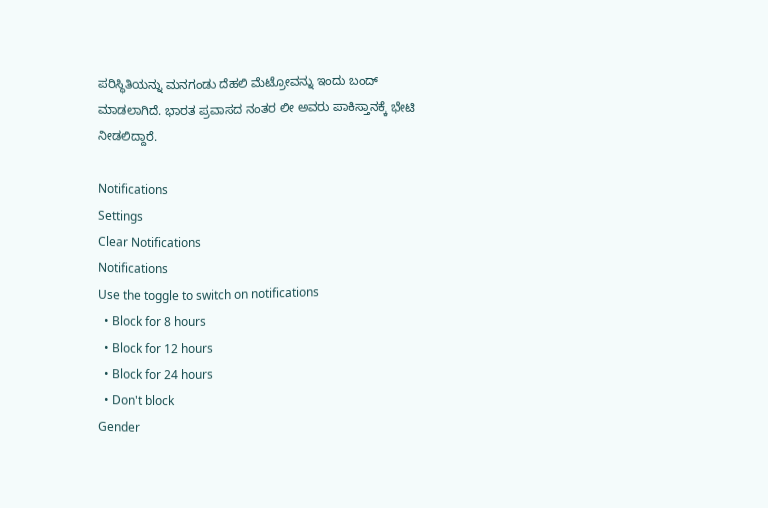ಪರಿಸ್ಥಿತಿಯನ್ನು ಮನಗಂಡು ದೆಹಲಿ ಮೆಟ್ರೋವನ್ನು ಇಂದು ಬಂದ್ ಮಾಡಲಾಗಿದೆ. ಭಾರತ ಪ್ರವಾಸದ ನಂತರ ಲೀ ಅವರು ಪಾಕಿಸ್ತಾನಕ್ಕೆ ಭೇಟಿ ನೀಡಲಿದ್ದಾರೆ.

Notifications
Settings
Clear Notifications
Notifications
Use the toggle to switch on notifications
  • Block for 8 hours
  • Block for 12 hours
  • Block for 24 hours
  • Don't block
Gender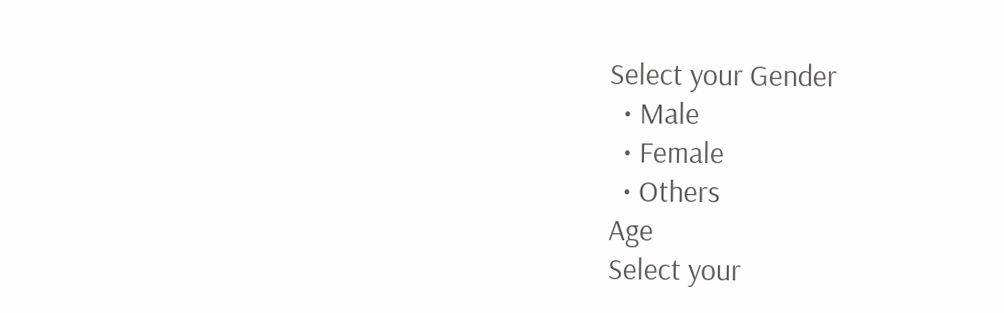Select your Gender
  • Male
  • Female
  • Others
Age
Select your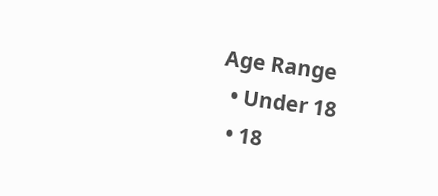Age Range
  • Under 18
  • 18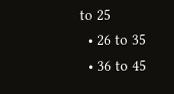to 25
  • 26 to 35
  • 36 to 45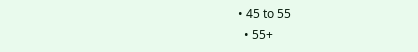• 45 to 55
  • 55+